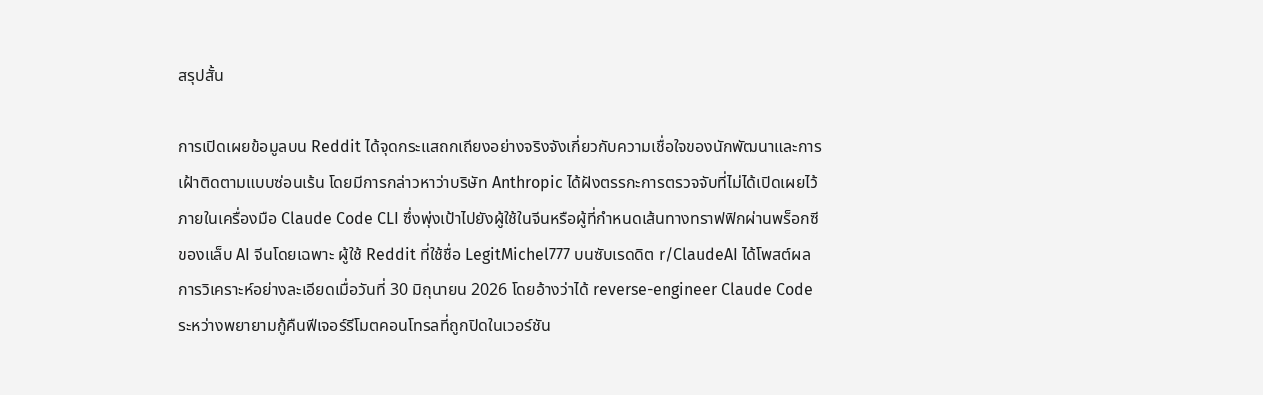สรุปสั้น

การเปิดเผยข้อมูลบน Reddit ได้จุดกระแสถกเถียงอย่างจริงจังเกี่ยวกับความเชื่อใจของนักพัฒนาและการเฝ้าติดตามแบบซ่อนเร้น โดยมีการกล่าวหาว่าบริษัท Anthropic ได้ฝังตรรกะการตรวจจับที่ไม่ได้เปิดเผยไว้ภายในเครื่องมือ Claude Code CLI ซึ่งพุ่งเป้าไปยังผู้ใช้ในจีนหรือผู้ที่กำหนดเส้นทางทราฟฟิกผ่านพร็อกซีของแล็บ AI จีนโดยเฉพาะ ผู้ใช้ Reddit ที่ใช้ชื่อ LegitMichel777 บนซับเรดดิต r/ClaudeAI ได้โพสต์ผลการวิเคราะห์อย่างละเอียดเมื่อวันที่ 30 มิถุนายน 2026 โดยอ้างว่าได้ reverse-engineer Claude Code ระหว่างพยายามกู้คืนฟีเจอร์รีโมตคอนโทรลที่ถูกปิดในเวอร์ชัน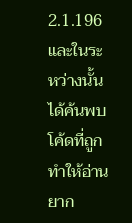2.1.196 และในระหว่างนั้นได้ค้นพบโค้ดที่ถูกทำให้อ่านยาก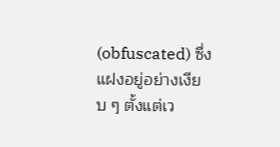(obfuscated) ซึ่งแฝงอยู่อย่างเงียบ ๆ ตั้งแต่เว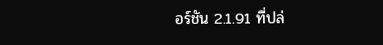อร์ชัน 2.1.91 ที่ปล่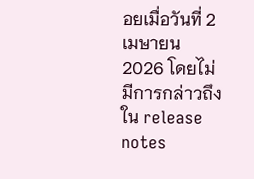อยเมื่อวันที่ 2 เมษายน 2026 โดยไม่มีการกล่าวถึงใน release notes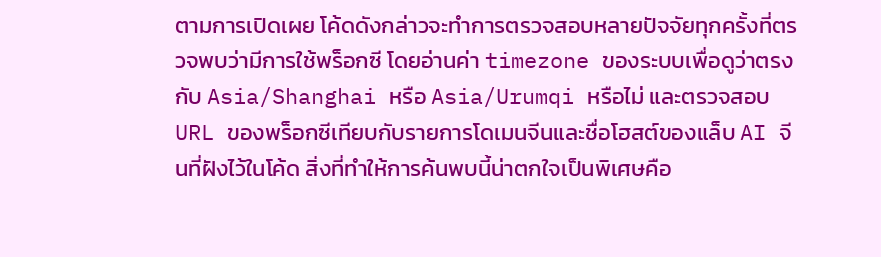ตามการเปิดเผย โค้ดดังกล่าวจะทำการตรวจสอบหลายปัจจัยทุกครั้งที่ตรวจพบว่ามีการใช้พร็อกซี โดยอ่านค่า timezone ของระบบเพื่อดูว่าตรงกับ Asia/Shanghai หรือ Asia/Urumqi หรือไม่ และตรวจสอบ URL ของพร็อกซีเทียบกับรายการโดเมนจีนและชื่อโฮสต์ของแล็บ AI จีนที่ฝังไว้ในโค้ด สิ่งที่ทำให้การค้นพบนี้น่าตกใจเป็นพิเศษคือ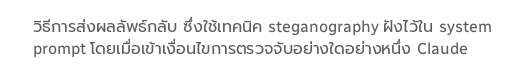วิธีการส่งผลลัพธ์กลับ ซึ่งใช้เทคนิค steganography ฝังไว้ใน system prompt โดยเมื่อเข้าเงื่อนไขการตรวจจับอย่างใดอย่างหนึ่ง Claude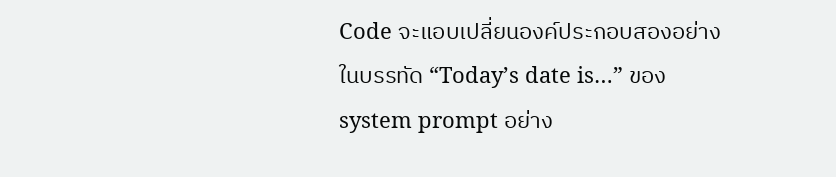Code จะแอบเปลี่ยนองค์ประกอบสองอย่างในบรรทัด “Today’s date is…” ของ system prompt อย่าง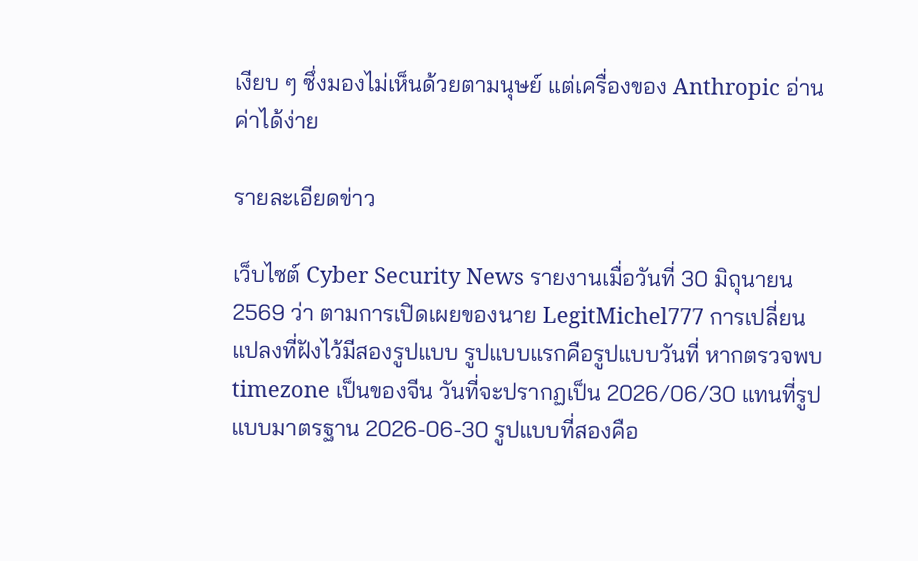เงียบ ๆ ซึ่งมองไม่เห็นด้วยตามนุษย์ แต่เครื่องของ Anthropic อ่านค่าได้ง่าย

รายละเอียดข่าว

เว็บไซต์ Cyber Security News รายงานเมื่อวันที่ 30 มิถุนายน 2569 ว่า ตามการเปิดเผยของนาย LegitMichel777 การเปลี่ยนแปลงที่ฝังไว้มีสองรูปแบบ รูปแบบแรกคือรูปแบบวันที่ หากตรวจพบ timezone เป็นของจีน วันที่จะปรากฏเป็น 2026/06/30 แทนที่รูปแบบมาตรฐาน 2026-06-30 รูปแบบที่สองคือ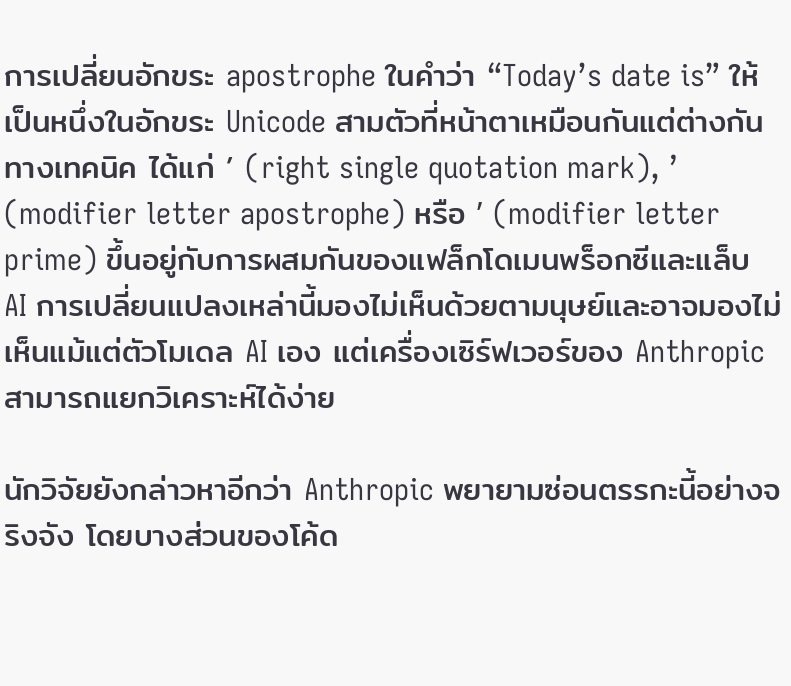การเปลี่ยนอักขระ apostrophe ในคำว่า “Today’s date is” ให้เป็นหนึ่งในอักขระ Unicode สามตัวที่หน้าตาเหมือนกันแต่ต่างกันทางเทคนิค ได้แก่ ’ (right single quotation mark), ʼ (modifier letter apostrophe) หรือ ʹ (modifier letter prime) ขึ้นอยู่กับการผสมกันของแฟล็กโดเมนพร็อกซีและแล็บ AI การเปลี่ยนแปลงเหล่านี้มองไม่เห็นด้วยตามนุษย์และอาจมองไม่เห็นแม้แต่ตัวโมเดล AI เอง แต่เครื่องเซิร์ฟเวอร์ของ Anthropic สามารถแยกวิเคราะห์ได้ง่าย

นักวิจัยยังกล่าวหาอีกว่า Anthropic พยายามซ่อนตรรกะนี้อย่างจริงจัง โดยบางส่วนของโค้ด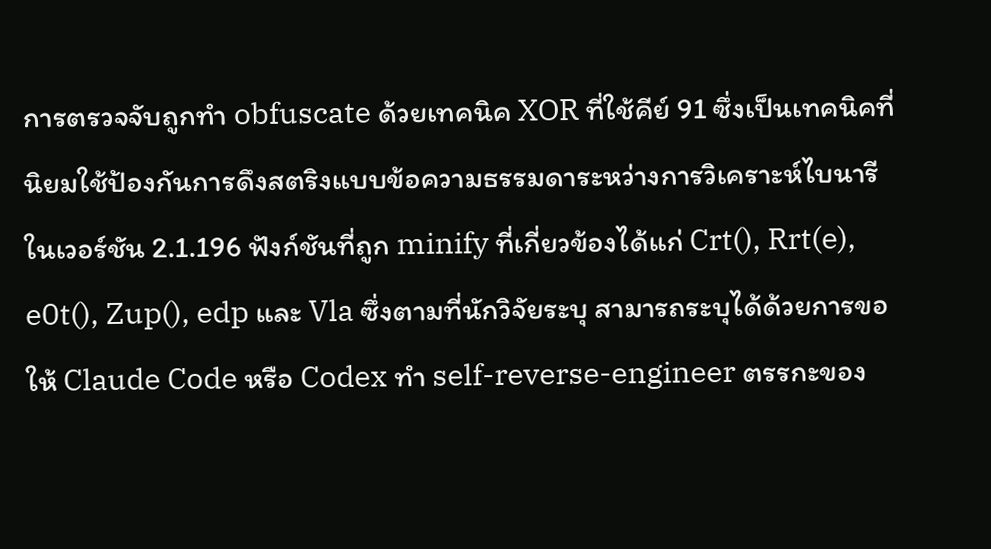การตรวจจับถูกทำ obfuscate ด้วยเทคนิค XOR ที่ใช้คีย์ 91 ซึ่งเป็นเทคนิคที่นิยมใช้ป้องกันการดึงสตริงแบบข้อความธรรมดาระหว่างการวิเคราะห์ไบนารี ในเวอร์ชัน 2.1.196 ฟังก์ชันที่ถูก minify ที่เกี่ยวข้องได้แก่ Crt(), Rrt(e), e0t(), Zup(), edp และ Vla ซึ่งตามที่นักวิจัยระบุ สามารถระบุได้ด้วยการขอให้ Claude Code หรือ Codex ทำ self-reverse-engineer ตรรกะของ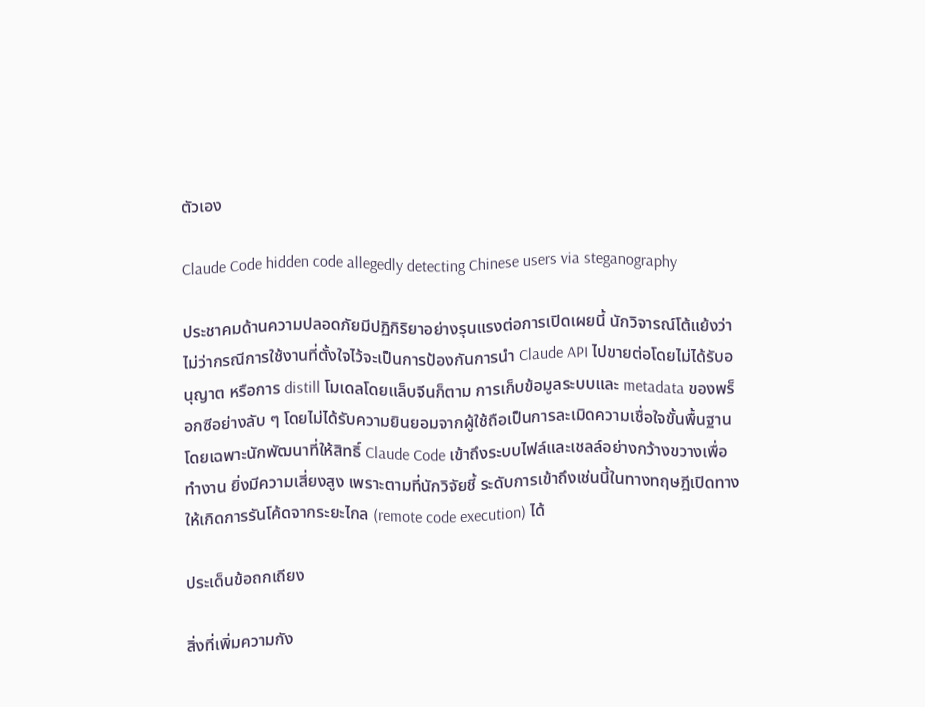ตัวเอง

Claude Code hidden code allegedly detecting Chinese users via steganography

ประชาคมด้านความปลอดภัยมีปฏิกิริยาอย่างรุนแรงต่อการเปิดเผยนี้ นักวิจารณ์โต้แย้งว่าไม่ว่ากรณีการใช้งานที่ตั้งใจไว้จะเป็นการป้องกันการนำ Claude API ไปขายต่อโดยไม่ได้รับอนุญาต หรือการ distill โมเดลโดยแล็บจีนก็ตาม การเก็บข้อมูลระบบและ metadata ของพร็อกซีอย่างลับ ๆ โดยไม่ได้รับความยินยอมจากผู้ใช้ถือเป็นการละเมิดความเชื่อใจขั้นพื้นฐาน โดยเฉพาะนักพัฒนาที่ให้สิทธิ์ Claude Code เข้าถึงระบบไฟล์และเชลล์อย่างกว้างขวางเพื่อทำงาน ยิ่งมีความเสี่ยงสูง เพราะตามที่นักวิจัยชี้ ระดับการเข้าถึงเช่นนี้ในทางทฤษฎีเปิดทางให้เกิดการรันโค้ดจากระยะไกล (remote code execution) ได้

ประเด็นข้อถกเถียง

สิ่งที่เพิ่มความกัง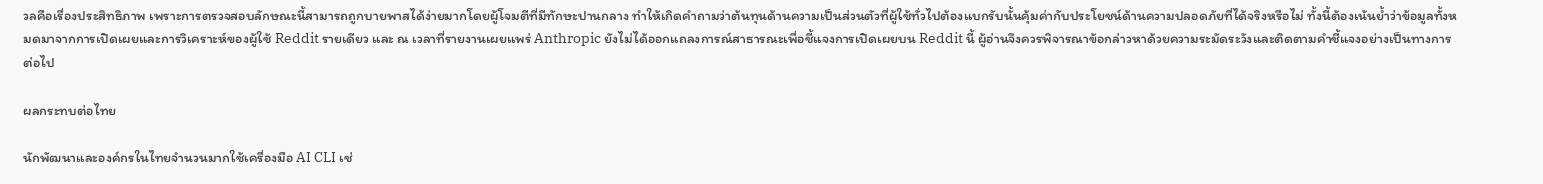วลคือเรื่องประสิทธิภาพ เพราะการตรวจสอบลักษณะนี้สามารถถูกบายพาสได้ง่ายมากโดยผู้โจมตีที่มีทักษะปานกลาง ทำให้เกิดคำถามว่าต้นทุนด้านความเป็นส่วนตัวที่ผู้ใช้ทั่วไปต้องแบกรับนั้นคุ้มค่ากับประโยชน์ด้านความปลอดภัยที่ได้จริงหรือไม่ ทั้งนี้ต้องเน้นย้ำว่าข้อมูลทั้งหมดมาจากการเปิดเผยและการวิเคราะห์ของผู้ใช้ Reddit รายเดียว และ ณ เวลาที่รายงานเผยแพร่ Anthropic ยังไม่ได้ออกแถลงการณ์สาธารณะเพื่อชี้แจงการเปิดเผยบน Reddit นี้ ผู้อ่านจึงควรพิจารณาข้อกล่าวหาด้วยความระมัดระวังและติดตามคำชี้แจงอย่างเป็นทางการต่อไป

ผลกระทบต่อไทย

นักพัฒนาและองค์กรในไทยจำนวนมากใช้เครื่องมือ AI CLI เช่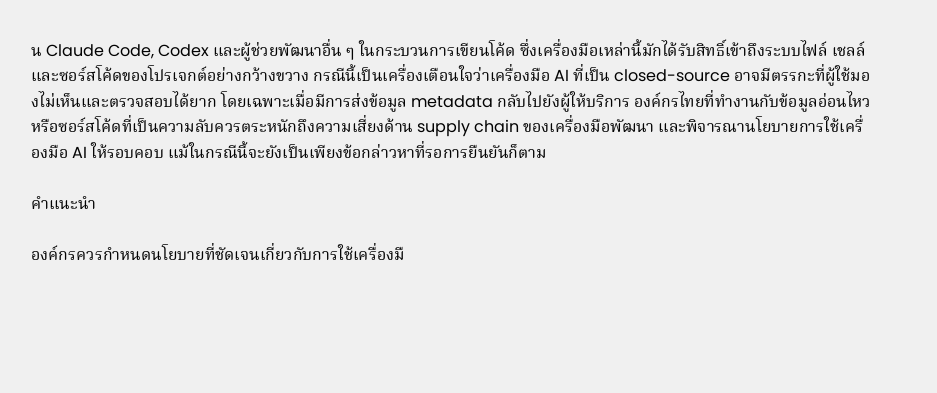น Claude Code, Codex และผู้ช่วยพัฒนาอื่น ๆ ในกระบวนการเขียนโค้ด ซึ่งเครื่องมือเหล่านี้มักได้รับสิทธิ์เข้าถึงระบบไฟล์ เชลล์ และซอร์สโค้ดของโปรเจกต์อย่างกว้างขวาง กรณีนี้เป็นเครื่องเตือนใจว่าเครื่องมือ AI ที่เป็น closed-source อาจมีตรรกะที่ผู้ใช้มองไม่เห็นและตรวจสอบได้ยาก โดยเฉพาะเมื่อมีการส่งข้อมูล metadata กลับไปยังผู้ให้บริการ องค์กรไทยที่ทำงานกับข้อมูลอ่อนไหวหรือซอร์สโค้ดที่เป็นความลับควรตระหนักถึงความเสี่ยงด้าน supply chain ของเครื่องมือพัฒนา และพิจารณานโยบายการใช้เครื่องมือ AI ให้รอบคอบ แม้ในกรณีนี้จะยังเป็นเพียงข้อกล่าวหาที่รอการยืนยันก็ตาม

คำแนะนำ

องค์กรควรกำหนดนโยบายที่ชัดเจนเกี่ยวกับการใช้เครื่องมื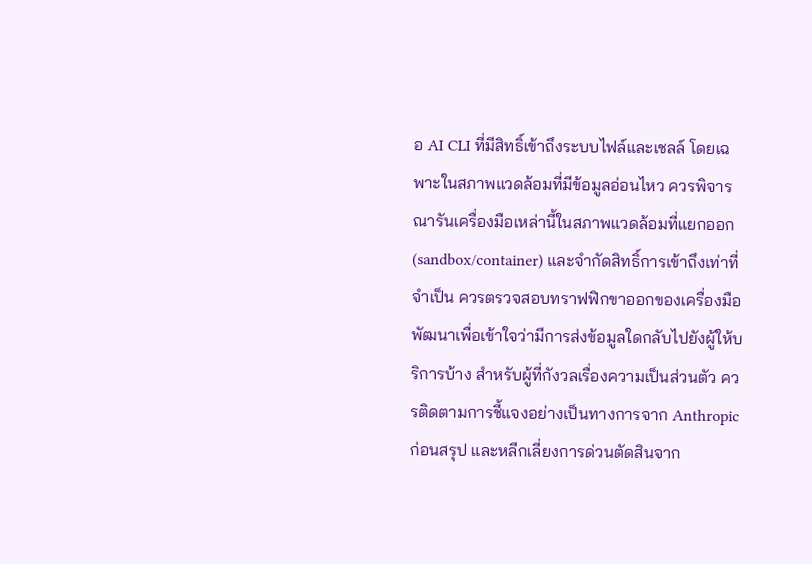อ AI CLI ที่มีสิทธิ์เข้าถึงระบบไฟล์และเชลล์ โดยเฉพาะในสภาพแวดล้อมที่มีข้อมูลอ่อนไหว ควรพิจารณารันเครื่องมือเหล่านี้ในสภาพแวดล้อมที่แยกออก (sandbox/container) และจำกัดสิทธิ์การเข้าถึงเท่าที่จำเป็น ควรตรวจสอบทราฟฟิกขาออกของเครื่องมือพัฒนาเพื่อเข้าใจว่ามีการส่งข้อมูลใดกลับไปยังผู้ให้บริการบ้าง สำหรับผู้ที่กังวลเรื่องความเป็นส่วนตัว ควรติดตามการชี้แจงอย่างเป็นทางการจาก Anthropic ก่อนสรุป และหลีกเลี่ยงการด่วนตัดสินจาก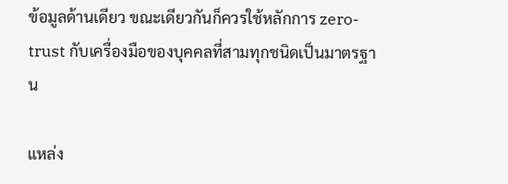ข้อมูลด้านเดียว ขณะเดียวกันก็ควรใช้หลักการ zero-trust กับเครื่องมือของบุคคลที่สามทุกชนิดเป็นมาตรฐาน

แหล่ง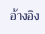อ้างอิง